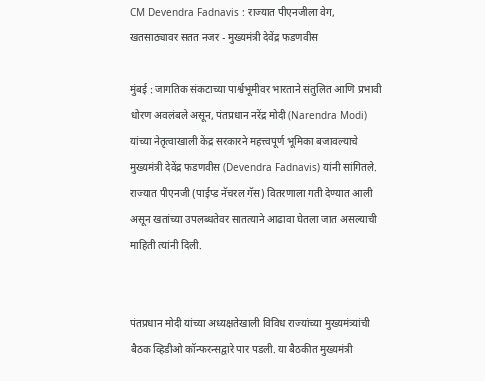CM Devendra Fadnavis : राज्यात पीएनजीला वेग, खतसाठ्यावर सतत नजर - मुख्यमंत्री देवेंद्र फडणवीस

मुंबई : जागतिक संकटाच्या पार्श्वभूमीवर भारताने संतुलित आणि प्रभावी धोरण अवलंबले असून, पंतप्रधान नरेंद्र मोदी (Narendra Modi) यांच्या नेतृत्वाखाली केंद्र सरकारने महत्त्वपूर्ण भूमिका बजावल्याचे मुख्यमंत्री देवेंद्र फडणवीस (Devendra Fadnavis) यांनी सांगितले. राज्यात पीएनजी (पाईप्ड नॅचरल गॅस) वितरणाला गती देण्यात आली असून खतांच्या उपलब्धतेवर सातत्याने आढावा घेतला जात असल्याची माहिती त्यांनी दिली.


पंतप्रधान मोदी यांच्या अध्यक्षतेखाली विविध राज्यांच्या मुख्यमंत्र्यांची बैठक व्हिडीओ कॉन्फरन्सद्वारे पार पडली. या बैठकीत मुख्यमंत्री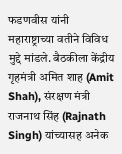फडणवीस यांनी महाराष्ट्राच्या वतीने विविध मुद्दे मांडले. बैठकीला केंद्रीय गृहमंत्री अमित शाह (Amit Shah), संरक्षण मंत्री राजनाथ सिंह (Rajnath Singh) यांच्यासह अनेक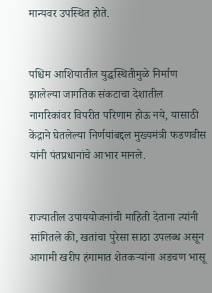मान्यवर उपस्थित होते.


पश्चिम आशियातील युद्धस्थितीमुळे निर्माण झालेल्या जागतिक संकटाचा देशातील नागरिकांवर विपरीत परिणाम होऊ नये, यासाठी केंद्राने घेतलेल्या निर्णयांबद्दल मुख्यमंत्री फडणवीस यांनी पंतप्रधानांचे आभार मानले.


राज्यातील उपाययोजनांची माहिती देताना त्यांनी सांगितले की, खतांचा पुरेसा साठा उपलब्ध असून आगामी खरीप हंगामात शेतकऱ्यांना अडचण भासू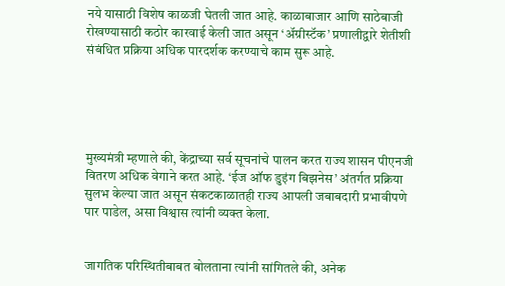नये यासाठी विशेष काळजी घेतली जात आहे. काळाबाजार आणि साठेबाजी रोखण्यासाठी कठोर कारवाई केली जात असून ‘अ‍ॅग्रीस्टॅक’ प्रणालीद्वारे शेतीशी संबंधित प्रक्रिया अधिक पारदर्शक करण्याचे काम सुरू आहे.





मुख्यमंत्री म्हणाले की, केंद्राच्या सर्व सूचनांचे पालन करत राज्य शासन पीएनजी वितरण अधिक वेगाने करत आहे. ‘ईज ऑफ डुइंग बिझनेस’ अंतर्गत प्रक्रिया सुलभ केल्या जात असून संकटकाळातही राज्य आपली जबाबदारी प्रभावीपणे पार पाडेल, असा विश्वास त्यांनी व्यक्त केला.


जागतिक परिस्थितीबाबत बोलताना त्यांनी सांगितले की, अनेक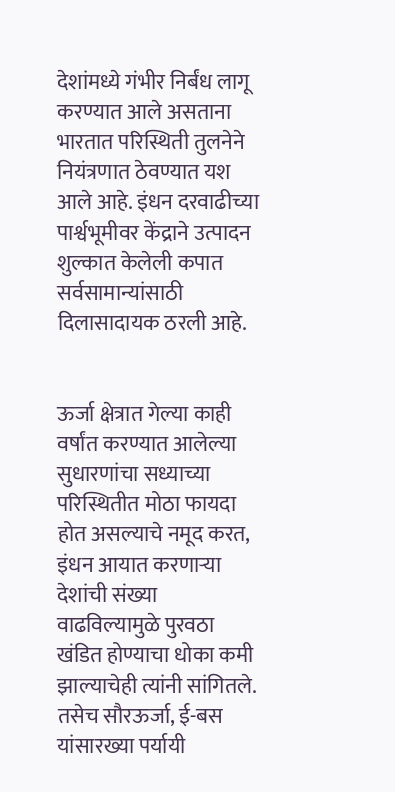देशांमध्ये गंभीर निर्बंध लागू करण्यात आले असताना भारतात परिस्थिती तुलनेने नियंत्रणात ठेवण्यात यश आले आहे. इंधन दरवाढीच्या पार्श्वभूमीवर केंद्राने उत्पादन शुल्कात केलेली कपात सर्वसामान्यांसाठी दिलासादायक ठरली आहे.


ऊर्जा क्षेत्रात गेल्या काही वर्षांत करण्यात आलेल्या सुधारणांचा सध्याच्या परिस्थितीत मोठा फायदा होत असल्याचे नमूद करत, इंधन आयात करणाऱ्या देशांची संख्या वाढविल्यामुळे पुरवठा खंडित होण्याचा धोका कमी झाल्याचेही त्यांनी सांगितले. तसेच सौरऊर्जा, ई-बस यांसारख्या पर्यायी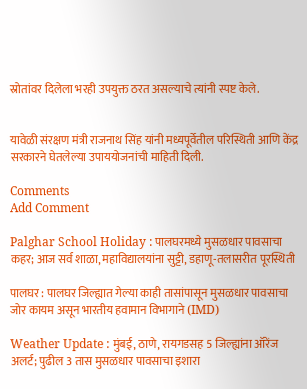स्रोतांवर दिलेला भरही उपयुक्त ठरत असल्याचे त्यांनी स्पष्ट केले.


यावेळी संरक्षण मंत्री राजनाथ सिंह यांनी मध्यपूर्वेतील परिस्थिती आणि केंद्र सरकारने घेतलेल्या उपाययोजनांची माहिती दिली.

Comments
Add Comment

Palghar School Holiday : पालघरमध्ये मुसळधार पावसाचा कहर; आज सर्व शाळा, महाविद्यालयांना सुट्टी, डहाणू-तलासरीत पूरस्थिती

पालघर : पालघर जिल्ह्यात गेल्या काही तासांपासून मुसळधार पावसाचा जोर कायम असून भारतीय हवामान विभागाने (IMD)

Weather Update : मुंबई, ठाणे, रायगडसह 5 जिल्ह्यांना ऑरेंज अलर्ट; पुढील 3 तास मुसळधार पावसाचा इशारा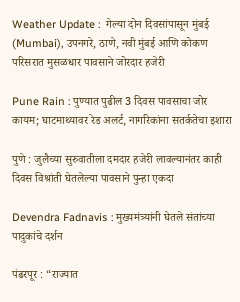Weather Update :  गेल्या दोन दिवसांपासून मुंबई (Mumbai), उपनगरे, ठाणे, नवी मुंबई आणि कोकण परिसरात मुसळधार पावसाने जोरदार हजेरी

Pune Rain : पुण्यात पुढील 3 दिवस पावसाचा जोर कायम; घाटमाथ्यावर रेड अलर्ट, नागरिकांना सतर्कतेचा इशारा

पुणे : जुलैच्या सुरुवातीला दमदार हजेरी लावल्यानंतर काही दिवस विश्रांती घेतलेल्या पावसाने पुन्हा एकदा

Devendra Fadnavis : मुख्यमंत्र्यांनी घेतले संतांच्या पादुकांचे दर्शन

पंढरपूर : “राज्यात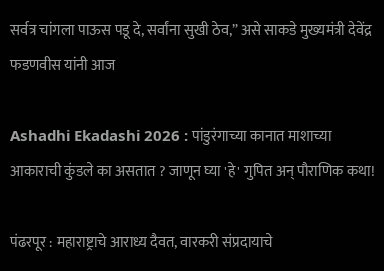सर्वत्र चांगला पाऊस पडू दे, सर्वांना सुखी ठेव,” असे साकडे मुख्यमंत्री देवेंद्र फडणवीस यांनी आज

Ashadhi Ekadashi 2026 : पांडुरंगाच्या कानात माशाच्या आकाराची कुंडले का असतात ? जाणून घ्या 'हे' गुपित अन् पौराणिक कथा!

पंढरपूर : महाराष्ट्राचे आराध्य दैवत, वारकरी संप्रदायाचे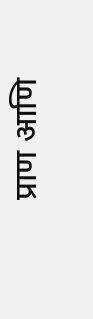प्राण आणि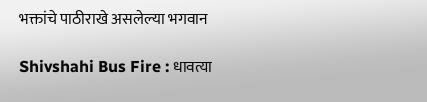भक्तांचे पाठीराखे असलेल्या भगवान

Shivshahi Bus Fire : धावत्या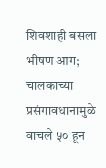शिवशाही बसला भीषण आग; चालकाच्या प्रसंगावधानामुळे वाचले ५० हून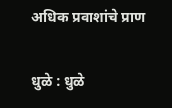अधिक प्रवाशांचे प्राण

धुळे : धुळे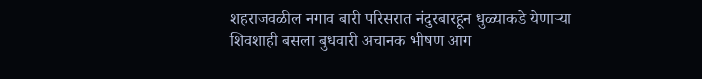शहराजवळील नगाव बारी परिसरात नंदुरबारहून धुळ्याकडे येणाऱ्या शिवशाही बसला बुधवारी अचानक भीषण आग